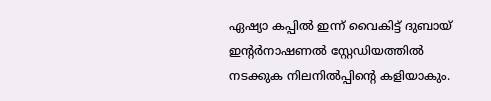ഏഷ്യാ കപ്പില്‍ ഇന്ന് വൈകിട്ട് ദുബായ് ഇന്റര്‍നാഷണല്‍ സ്റ്റേഡിയത്തില്‍ നടക്കുക നിലനില്‍പ്പിന്റെ കളിയാകും.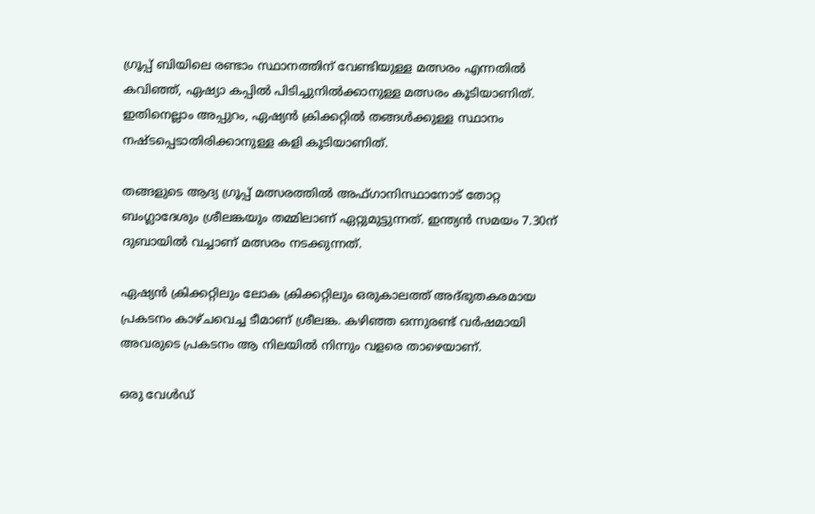ഗ്രൂപ്പ് ബിയിലെ രണ്ടാം സ്ഥാനത്തിന് വേണ്ടിയുള്ള മത്സരം എന്നതില്‍ കവിഞ്ഞ്, ഏഷ്യാ കപ്പില്‍ പിടിച്ചുനില്‍ക്കാനുള്ള മത്സരം കൂടിയാണിത്. ഇതിനെല്ലാം അപ്പുറം, ഏഷ്യന്‍ ക്രിക്കറ്റില്‍ തങ്ങള്‍ക്കുള്ള സ്ഥാനം നഷ്ടപ്പെടാതിരിക്കാനുള്ള കളി കൂടിയാണിത്.

തങ്ങളുടെ ആദ്യ ഗ്രൂപ്പ് മത്സരത്തില്‍ അഫ്ഗാനിസ്ഥാനോട് തോറ്റ ബംഗ്ലാദേശും ശ്രീലങ്കയും തമ്മിലാണ് ഏറ്റുമുട്ടുന്നത്. ഇന്ത്യന്‍ സമയം 7.30ന് ദുബായില്‍ വച്ചാണ് മത്സരം നടക്കുന്നത്.

ഏഷ്യന്‍ ക്രിക്കറ്റിലും ലോക ക്രിക്കറ്റിലും ഒരുകാലത്ത് അദ്ഭുതകരമായ പ്രകടനം കാഴ്ചവെച്ച ടീമാണ് ശ്രീലങ്ക. കഴിഞ്ഞ ഒന്നുരണ്ട് വര്‍ഷമായി അവരുടെ പ്രകടനം ആ നിലയില്‍ നിന്നും വളരെ താഴെയാണ്.

ഒരു വേള്‍ഡ്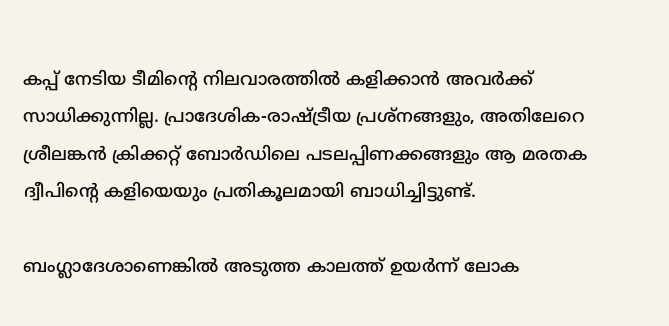കപ്പ് നേടിയ ടീമിന്റെ നിലവാരത്തില്‍ കളിക്കാന്‍ അവര്‍ക്ക് സാധിക്കുന്നില്ല. പ്രാദേശിക-രാഷ്ട്രീയ പ്രശ്‌നങ്ങളും, അതിലേറെ ശ്രീലങ്കന്‍ ക്രിക്കറ്റ് ബോര്‍ഡിലെ പടലപ്പിണക്കങ്ങളും ആ മരതക ദ്വീപിന്റെ കളിയെയും പ്രതികൂലമായി ബാധിച്ചിട്ടുണ്ട്.

ബംഗ്ലാദേശാണെങ്കില്‍ അടുത്ത കാലത്ത് ഉയര്‍ന്ന് ലോക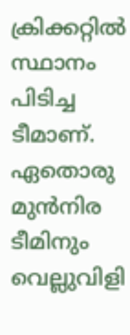ക്രിക്കറ്റില്‍ സ്ഥാനം പിടിച്ച ടീമാണ്. ഏതൊരു മുന്‍നിര ടീമിനും വെല്ലുവിളി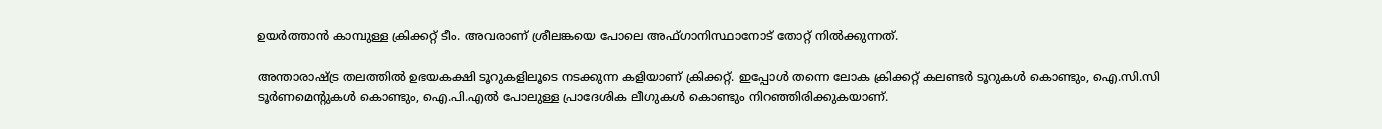ഉയര്‍ത്താന്‍ കാമ്പുള്ള ക്രിക്കറ്റ് ടീം. അവരാണ് ശ്രീലങ്കയെ പോലെ അഫ്ഗാനിസ്ഥാനോട് തോറ്റ് നില്‍ക്കുന്നത്.

അന്താരാഷ്ട്ര തലത്തില്‍ ഉഭയകക്ഷി ടൂറുകളിലൂടെ നടക്കുന്ന കളിയാണ് ക്രിക്കറ്റ്. ഇപ്പോള്‍ തന്നെ ലോക ക്രിക്കറ്റ് കലണ്ടര്‍ ടൂറുകള്‍ കൊണ്ടും, ഐ.സി.സി ടൂര്‍ണമെന്റുകള്‍ കൊണ്ടും, ഐ.പി.എല്‍ പോലുള്ള പ്രാദേശിക ലീഗുകള്‍ കൊണ്ടും നിറഞ്ഞിരിക്കുകയാണ്.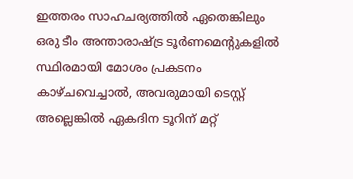ഇത്തരം സാഹചര്യത്തില്‍ ഏതെങ്കിലും ഒരു ടീം അന്താരാഷ്ട്ര ടൂര്‍ണമെന്റുകളില്‍ സ്ഥിരമായി മോശം പ്രകടനം കാഴ്ചവെച്ചാല്‍, അവരുമായി ടെസ്റ്റ് അല്ലെങ്കില്‍ ഏകദിന ടൂറിന് മറ്റ്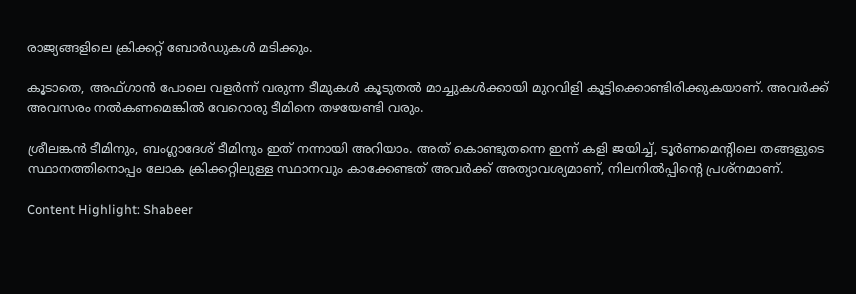രാജ്യങ്ങളിലെ ക്രിക്കറ്റ് ബോര്‍ഡുകള്‍ മടിക്കും.

കൂടാതെ, അഫ്ഗാന്‍ പോലെ വളര്‍ന്ന് വരുന്ന ടീമുകള്‍ കൂടുതല്‍ മാച്ചുകള്‍ക്കായി മുറവിളി കൂട്ടിക്കൊണ്ടിരിക്കുകയാണ്. അവര്‍ക്ക് അവസരം നല്‍കണമെങ്കില്‍ വേറൊരു ടീമിനെ തഴയേണ്ടി വരും.

ശ്രീലങ്കന്‍ ടീമിനും, ബംഗ്ലാദേശ് ടീമിനും ഇത് നന്നായി അറിയാം. അത് കൊണ്ടുതന്നെ ഇന്ന് കളി ജയിച്ച്, ടൂര്‍ണമെന്റിലെ തങ്ങളുടെ സ്ഥാനത്തിനൊപ്പം ലോക ക്രിക്കറ്റിലുള്ള സ്ഥാനവും കാക്കേണ്ടത് അവര്‍ക്ക് അത്യാവശ്യമാണ്, നിലനില്‍പ്പിന്റെ പ്രശ്‌നമാണ്.

Content Highlight: Shabeer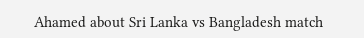Ahamed about Sri Lanka vs Bangladesh match